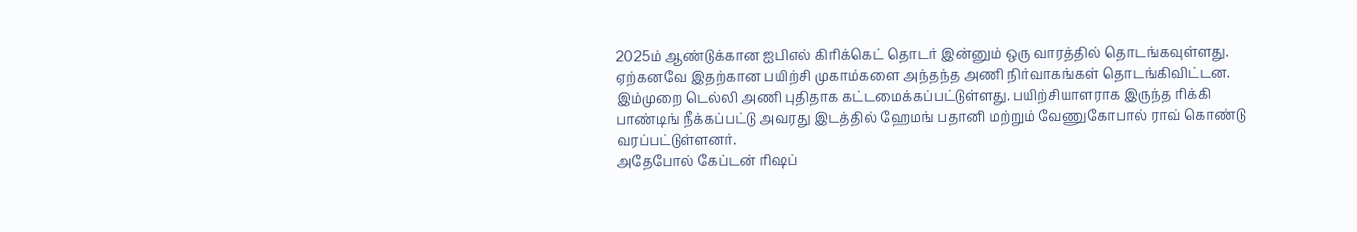2025ம் ஆண்டுக்கான ஐபிஎல் கிரிக்கெட் தொடர் இன்னும் ஒரு வாரத்தில் தொடங்கவுள்ளது. ஏற்கனவே இதற்கான பயிற்சி முகாம்களை அந்தந்த அணி நிர்வாகங்கள் தொடங்கிவிட்டன. இம்முறை டெல்லி அணி புதிதாக கட்டமைக்கப்பட்டுள்ளது. பயிற்சியாளராக இருந்த ரிக்கி பாண்டிங் நீக்கப்பட்டு அவரது இடத்தில் ஹேமங் பதானி மற்றும் வேணுகோபால் ராவ் கொண்டு வரப்பட்டுள்ளனர்.
அதேபோல் கேப்டன் ரிஷப்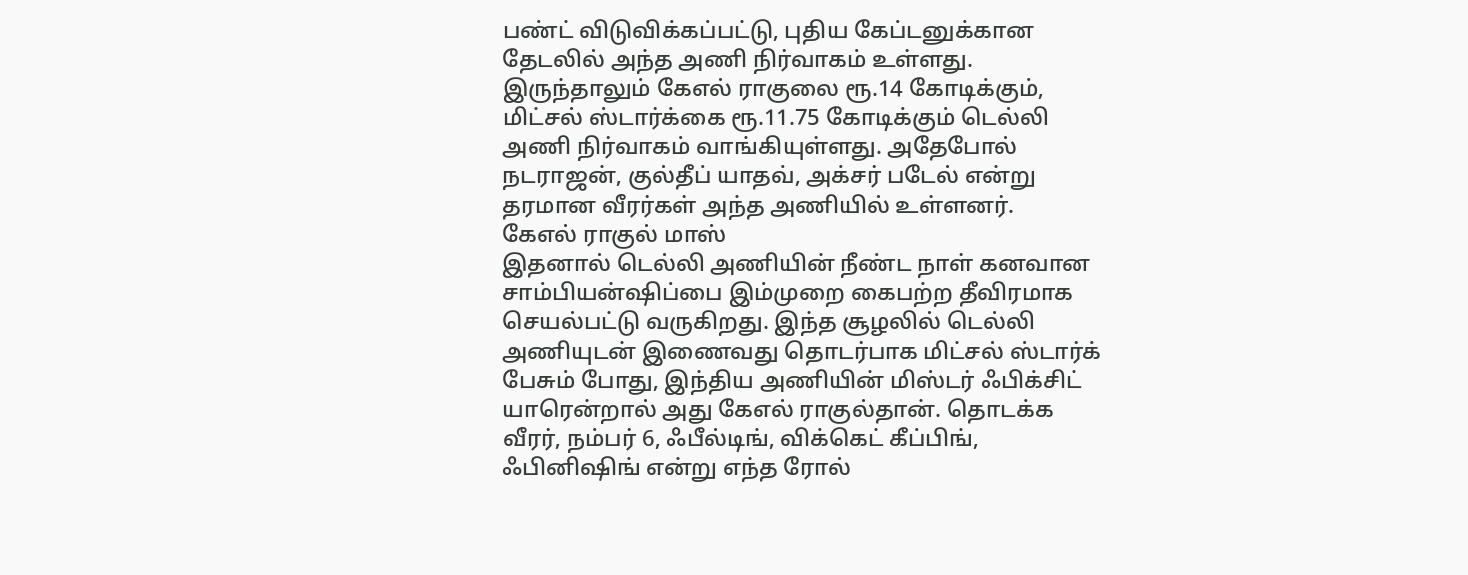பண்ட் விடுவிக்கப்பட்டு, புதிய கேப்டனுக்கான தேடலில் அந்த அணி நிர்வாகம் உள்ளது. இருந்தாலும் கேஎல் ராகுலை ரூ.14 கோடிக்கும், மிட்சல் ஸ்டார்க்கை ரூ.11.75 கோடிக்கும் டெல்லி அணி நிர்வாகம் வாங்கியுள்ளது. அதேபோல் நடராஜன், குல்தீப் யாதவ், அக்சர் படேல் என்று தரமான வீரர்கள் அந்த அணியில் உள்ளனர்.
கேஎல் ராகுல் மாஸ்
இதனால் டெல்லி அணியின் நீண்ட நாள் கனவான சாம்பியன்ஷிப்பை இம்முறை கைபற்ற தீவிரமாக செயல்பட்டு வருகிறது. இந்த சூழலில் டெல்லி அணியுடன் இணைவது தொடர்பாக மிட்சல் ஸ்டார்க் பேசும் போது, இந்திய அணியின் மிஸ்டர் ஃபிக்சிட் யாரென்றால் அது கேஎல் ராகுல்தான். தொடக்க வீரர், நம்பர் 6, ஃபீல்டிங், விக்கெட் கீப்பிங், ஃபினிஷிங் என்று எந்த ரோல்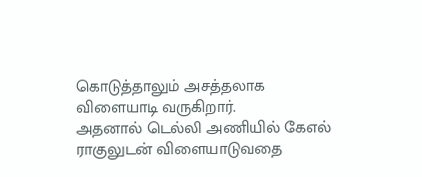கொடுத்தாலும் அசத்தலாக விளையாடி வருகிறார்.
அதனால் டெல்லி அணியில் கேஎல் ராகுலுடன் விளையாடுவதை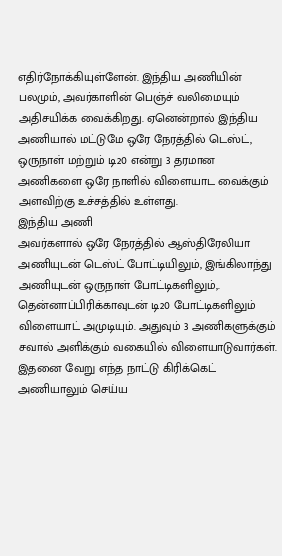எதிர்நோக்கியுள்ளேன். இந்திய அணியின் பலமும், அவர்காளின் பெஞ்ச் வலிமையும் அதிசயிக்க வைக்கிறது. ஏனென்றால் இந்திய அணியால் மட்டுமே ஒரே நேரத்தில் டெஸ்ட், ஒருநாள் மற்றும் டி20 என்று 3 தரமான அணிகளை ஒரே நாளில் விளையாட வைக்கும் அளவிற்கு உச்சத்தில் உள்ளது.
இந்திய அணி
அவர்களால் ஒரே நேரத்தில் ஆஸ்திரேலியா அணியுடன் டெஸ்ட் போட்டியிலும், இங்கிலாந்து அணியுடன் ஒருநாள் போட்டிகளிலும்,. தென்னாப்பிரிக்காவுடன் டி20 போட்டிகளிலும் விளையாட் அமுடியும். அதுவும் 3 அணிகளுக்கும் சவால் அளிக்கும் வகையில் விளையாடுவார்கள். இதனை வேறு எந்த நாட்டு கிரிக்கெட் அணியாலும் செய்ய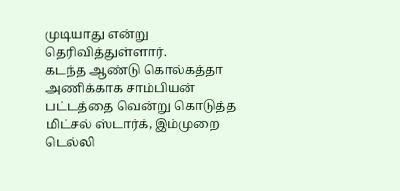முடியாது என்று தெரிவித்துள்ளார்.
கடந்த ஆண்டு கொல்கத்தா அணிக்காக சாம்பியன் பட்டத்தை வென்று கொடுத்த மிட்சல் ஸ்டார்க், இம்முறை டெல்லி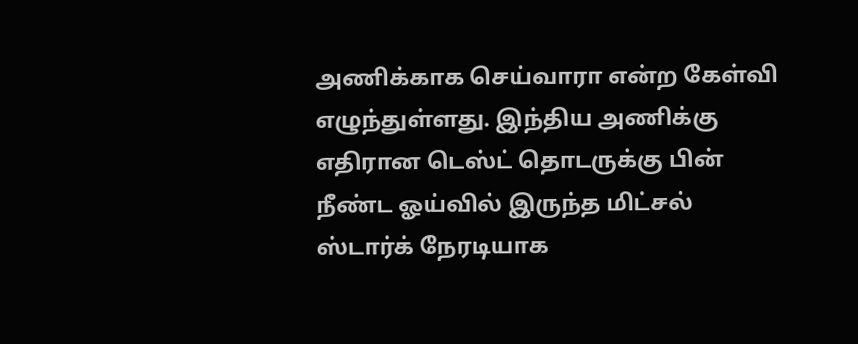அணிக்காக செய்வாரா என்ற கேள்வி எழுந்துள்ளது. இந்திய அணிக்கு எதிரான டெஸ்ட் தொடருக்கு பின் நீண்ட ஓய்வில் இருந்த மிட்சல் ஸ்டார்க் நேரடியாக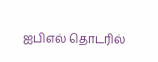ஐபிஎல் தொடரில்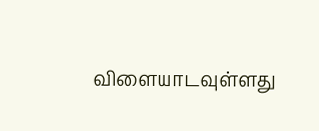விளையாடவுள்ளது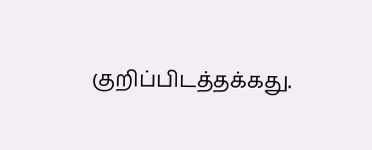குறிப்பிடத்தக்கது.